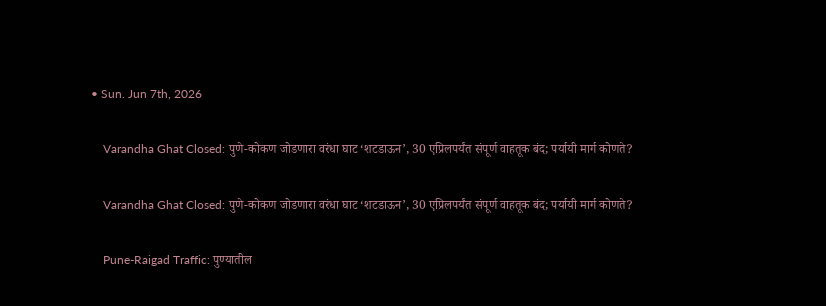• Sun. Jun 7th, 2026

    Varandha Ghat Closed: पुणे-कोकण जोडणारा वरंधा घाट ‘शटडाऊन’, 30 एप्रिलपर्यंत संपूर्ण वाहतूक बंद; पर्यायी मार्ग कोणते?

    Varandha Ghat Closed: पुणे-कोकण जोडणारा वरंधा घाट ‘शटडाऊन’, 30 एप्रिलपर्यंत संपूर्ण वाहतूक बंद; पर्यायी मार्ग कोणते?

    Pune-Raigad Traffic: पुण्यातील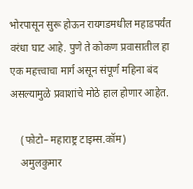भोरपासून सुरू होऊन रायगडमधील महाडपर्यंत वरंधा घाट आहे. पुणे ते कोकण प्रवासातील हा एक महत्त्वाचा मार्ग असून संपूर्ण महिना बंद असल्यामुळे प्रवाशांचे मोठे हाल होणार आहेत.

    (फोटो– महाराष्ट्र टाइम्स.कॉम)
    अमुलकुमार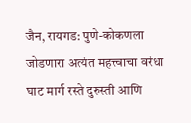जैन, रायगड: पुणे-कोकणला जोडणारा अत्यंत महत्त्वाचा वरंधा घाट मार्ग रस्ते दुरुस्ती आणि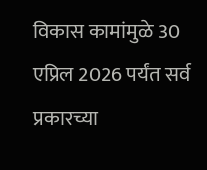विकास कामांमुळे 30 एप्रिल 2026 पर्यंत सर्व प्रकारच्या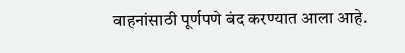वाहनांसाठी पूर्णपणे बंद करण्यात आला आहे.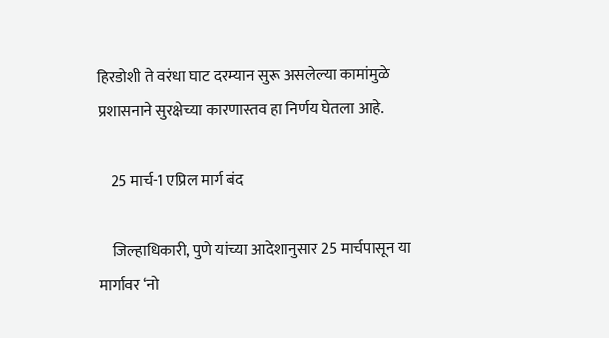हिरडोशी ते वरंधा घाट दरम्यान सुरू असलेल्या कामांमुळे प्रशासनाने सुरक्षेच्या कारणास्तव हा निर्णय घेतला आहे.

    25 मार्च-1 एप्रिल मार्ग बंद

    जिल्हाधिकारी, पुणे यांच्या आदेशानुसार 25 मार्चपासून या मार्गावर ‘नो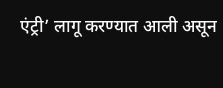एंट्री’ लागू करण्यात आली असून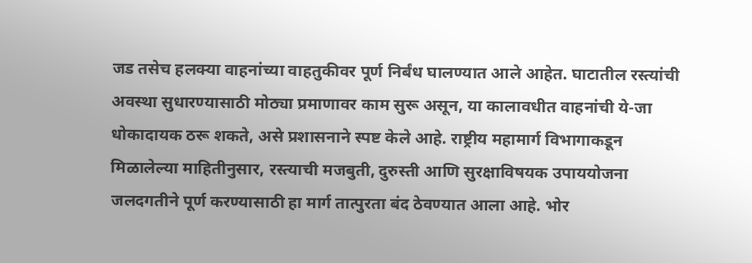जड तसेच हलक्या वाहनांच्या वाहतुकीवर पूर्ण निर्बंध घालण्यात आले आहेत. घाटातील रस्त्यांची अवस्था सुधारण्यासाठी मोठ्या प्रमाणावर काम सुरू असून, या कालावधीत वाहनांची ये-जा धोकादायक ठरू शकते, असे प्रशासनाने स्पष्ट केले आहे. राष्ट्रीय महामार्ग विभागाकडून मिळालेल्या माहितीनुसार, रस्त्याची मजबुती, दुरुस्ती आणि सुरक्षाविषयक उपाययोजना जलदगतीने पूर्ण करण्यासाठी हा मार्ग तात्पुरता बंद ठेवण्यात आला आहे. भोर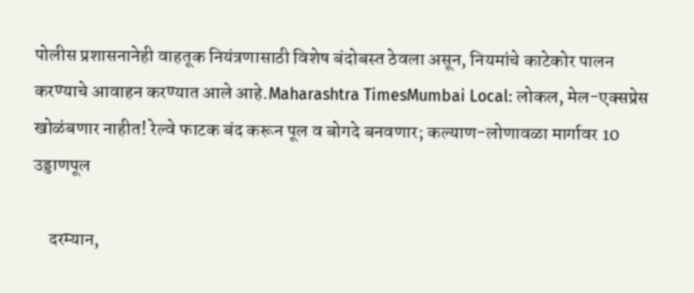पोलीस प्रशासनानेही वाहतूक नियंत्रणासाठी विशेष बंदोबस्त ठेवला असून, नियमांचे काटेकोर पालन करण्याचे आवाहन करण्यात आले आहे.Maharashtra TimesMumbai Local: लोकल, मेल-एक्सप्रेस खोळंबणार नाहीत! रेल्वे फाटक बंद करून पूल व बोगदे बनवणार; कल्याण-लोणावळा मार्गावर 10 उड्डाणपूल

    दरम्यान,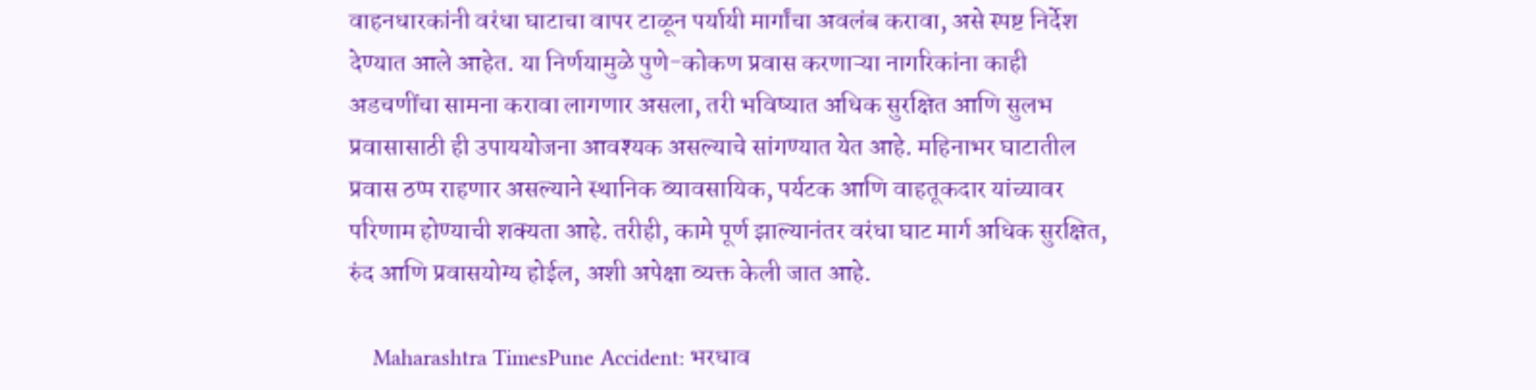वाहनधारकांनी वरंधा घाटाचा वापर टाळून पर्यायी मार्गांचा अवलंब करावा, असे स्पष्ट निर्देश देण्यात आले आहेत. या निर्णयामुळे पुणे-कोकण प्रवास करणाऱ्या नागरिकांना काही अडचणींचा सामना करावा लागणार असला, तरी भविष्यात अधिक सुरक्षित आणि सुलभ प्रवासासाठी ही उपाययोजना आवश्यक असल्याचे सांगण्यात येत आहे. महिनाभर घाटातील प्रवास ठप्प राहणार असल्याने स्थानिक व्यावसायिक, पर्यटक आणि वाहतूकदार यांच्यावर परिणाम होण्याची शक्यता आहे. तरीही, कामे पूर्ण झाल्यानंतर वरंधा घाट मार्ग अधिक सुरक्षित, रुंद आणि प्रवासयोग्य होईल, अशी अपेक्षा व्यक्त केली जात आहे.

    Maharashtra TimesPune Accident: भरधाव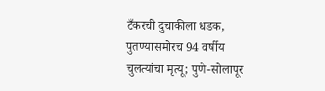टँकरची दुचाकीला धडक, पुतण्यासमोरच 94 वर्षीय चुलत्यांचा मृत्यू; पुणे-सोलापूर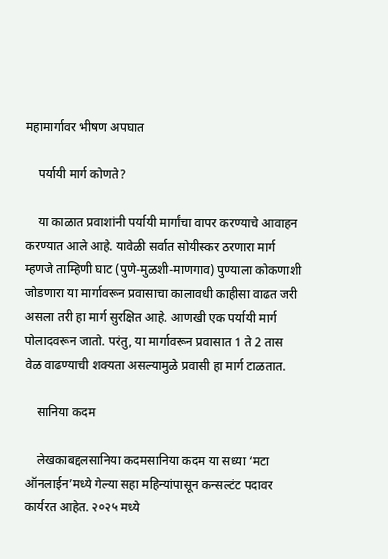महामार्गावर भीषण अपघात

    पर्यायी मार्ग कोणते?

    या काळात प्रवाशांनी पर्यायी मार्गांचा वापर करण्याचे आवाहन करण्यात आले आहे. यावेळी सर्वात सोयीस्कर ठरणारा मार्ग म्हणजे ताम्हिणी घाट (पुणे-मुळशी-माणगाव) पुण्याला कोकणाशी जोडणारा या मार्गावरून प्रवासाचा कालावधी काहीसा वाढत जरी असला तरी हा मार्ग सुरक्षित आहे. आणखी एक पर्यायी मार्ग पोलादवरून जातो. परंतु, या मार्गावरून प्रवासात 1 ते 2 तास वेळ वाढण्याची शक्यता असल्यामुळे प्रवासी हा मार्ग टाळतात.

    सानिया कदम

    लेखकाबद्दलसानिया कदमसानिया कदम या सध्या ‘मटा ऑनलाईन’मध्ये गेल्या सहा महिन्यांपासून कन्सल्टंट पदावर कार्यरत आहेत. २०२५ मध्ये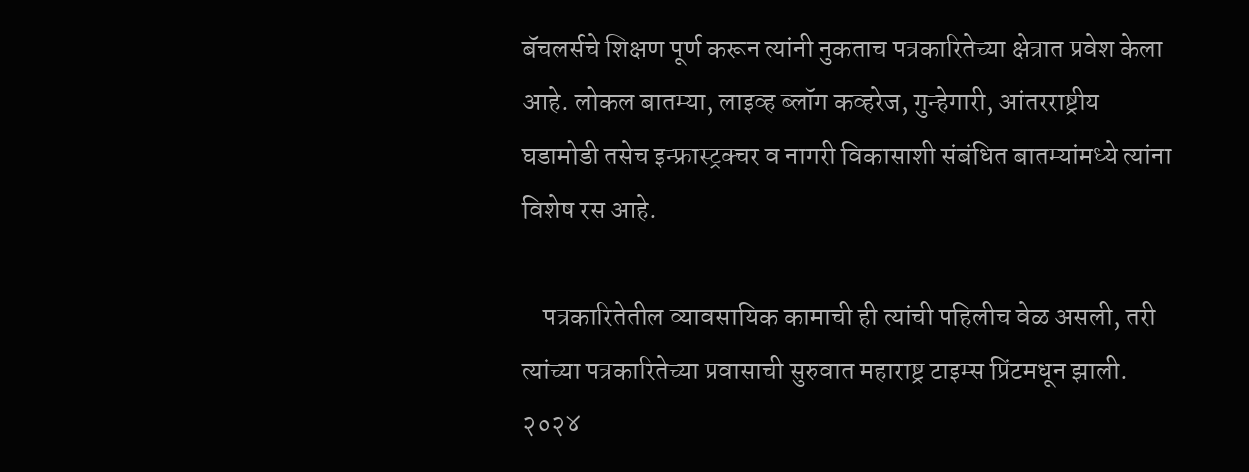बॅचलर्सचे शिक्षण पूर्ण करून त्यांनी नुकताच पत्रकारितेच्या क्षेत्रात प्रवेश केला आहे. लोकल बातम्या, लाइव्ह ब्लॉग कव्हरेज, गुन्हेगारी, आंतरराष्ट्रीय घडामोडी तसेच इन्फ्रास्ट्रक्चर व नागरी विकासाशी संबंधित बातम्यांमध्ये त्यांना विशेष रस आहे.

    पत्रकारितेतील व्यावसायिक कामाची ही त्यांची पहिलीच वेळ असली, तरी त्यांच्या पत्रकारितेच्या प्रवासाची सुरुवात महाराष्ट्र टाइम्स प्रिंटमधून झाली. २०२४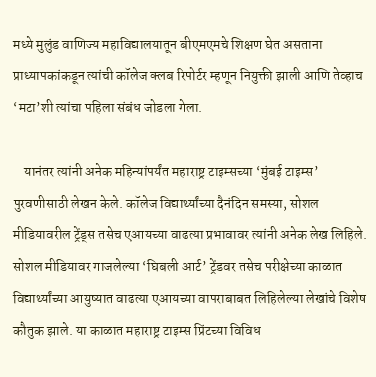मध्ये मुलुंड वाणिज्य महाविद्यालयातून बीएमएमचे शिक्षण घेत असताना प्राध्यापकांकडून त्यांची कॉलेज क्लब रिपोर्टर म्हणून नियुक्ती झाली आणि तेव्हाच ‘मटा’शी त्यांचा पहिला संबंध जोडला गेला.

    यानंतर त्यांनी अनेक महिन्यांपर्यंत महाराष्ट्र टाइम्सच्या ‘मुंबई टाइम्स’ पुरवणीसाठी लेखन केले. कॉलेज विद्यार्थ्यांच्या दैनंदिन समस्या, सोशल मीडियावरील ट्रेंड्स तसेच एआयच्या वाढत्या प्रभावावर त्यांनी अनेक लेख लिहिले. सोशल मीडियावर गाजलेल्या ‘घिबली आर्ट’ ट्रेंडवर तसेच परीक्षेच्या काळात विद्यार्थ्यांच्या आयुष्यात वाढत्या एआयच्या वापराबाबत लिहिलेल्या लेखांचे विशेष कौतुक झाले. या काळात महाराष्ट्र टाइम्स प्रिंटच्या विविध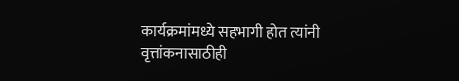कार्यक्रमांमध्ये सहभागी होत त्यांनी वृत्तांकनासाठीही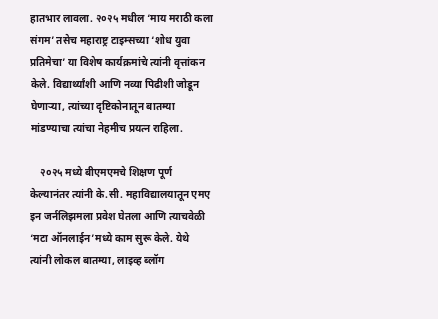हातभार लावला. २०२५ मधील ‘माय मराठी कला संगम’ तसेच महाराष्ट्र टाइम्सच्या ‘शोध युवा प्रतिमेचा’ या विशेष कार्यक्रमांचे त्यांनी वृत्तांकन केले. विद्यार्थ्यांशी आणि नव्या पिढीशी जोडून घेणाऱ्या, त्यांच्या दृष्टिकोनातून बातम्या मांडण्याचा त्यांचा नेहमीच प्रयत्न राहिला.

    २०२५ मध्ये बीएमएमचे शिक्षण पूर्ण केल्यानंतर त्यांनी के.सी. महाविद्यालयातून एमए इन जर्नलिझमला प्रवेश घेतला आणि त्याचवेळी ‘मटा ऑनलाईन’मध्ये काम सुरू केले. येथे त्यांनी लोकल बातम्या, लाइव्ह ब्लॉग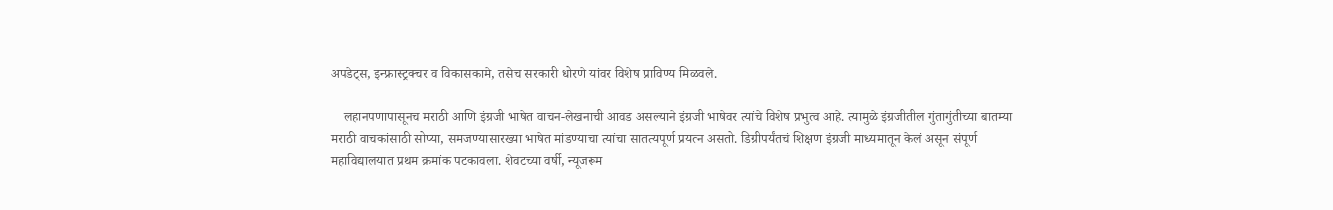अपडेट्स, इन्फ्रास्ट्रक्चर व विकासकामे, तसेच सरकारी धोरणे यांवर विशेष प्राविण्य मिळवले.

    लहानपणापासूनच मराठी आणि इंग्रजी भाषेत वाचन-लेखनाची आवड असल्याने इंग्रजी भाषेवर त्यांचे विशेष प्रभुत्व आहे. त्यामुळे इंग्रजीतील गुंतागुंतीच्या बातम्या मराठी वाचकांसाठी सोप्या, समजण्यासारख्या भाषेत मांडण्याचा त्यांचा सातत्यपूर्ण प्रयत्न असतो. डिग्रीपर्यंतचं शिक्षण इंग्रजी माध्यमातून केलं असून संपूर्ण महाविद्यालयात प्रथम क्रमांक पटकावला. शेवटच्या वर्षी, न्यूजरूम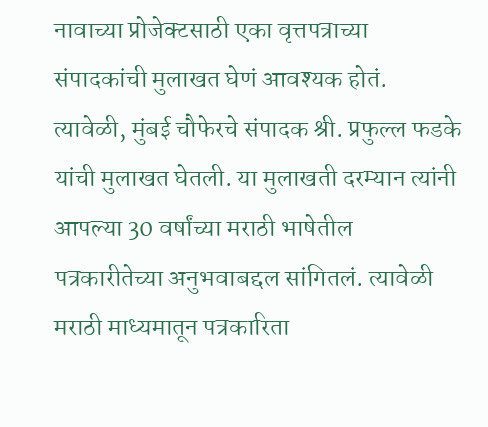नावाच्या प्रोजेक्टसाठी एका वृत्तपत्राच्या संपादकांची मुलाखत घेणं आवश्यक होतं. त्यावेळी, मुंबई चौफेरचे संपादक श्री. प्रफुल्ल फडके यांची मुलाखत घेतली. या मुलाखती दरम्यान त्यांनी आपल्या 30 वर्षांच्या मराठी भाषेतील पत्रकारीतेच्या अनुभवाबद्दल सांगितलं. त्यावेळी मराठी माध्यमातून पत्रकारिता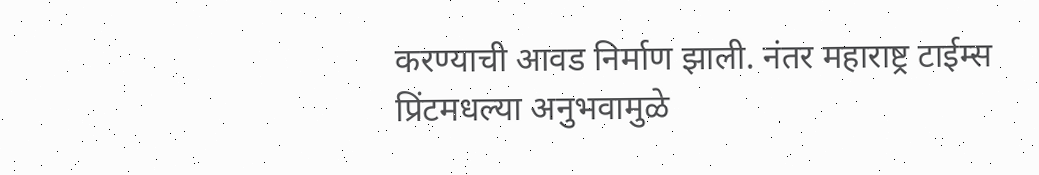करण्याची आवड निर्माण झाली. नंतर महाराष्ट्र टाईम्स प्रिंटमधल्या अनुभवामुळे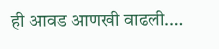ही आवड आणखी वाढली.…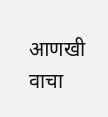आणखी वाचा